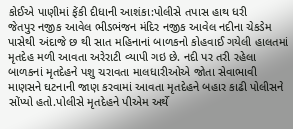કોઈએ પાણીમાં ફેંકી દીધાની આશંકા:પોલીસે તપાસ હાથ ધરી
જેતપુર નજીક આવેલ ભીડભંજન મંદિર નજીક આવેલ નદીના ચેકડેમ પાસેથી અંદાજે છ થી સાત મહિનાનાં બાળકનો કોહવાઈ ગયેલી હાલતમાં મૃતદેહ મળી આવતા અરેરાટી વ્યાપી ગઇ છે. નદી પર તરી રહેલા બાળકનાં મૃતદેહને પશુ ચરાવતા માલધારીઓએ જોતા સેવાભાવી માણસને ઘટનાની જાણ કરવામાં આવતા મૃતદેહને બહાર કાઢી પોલીસને સોંપ્યો હતો.પોલીસે મૃતદેહને પીએમ અર્થે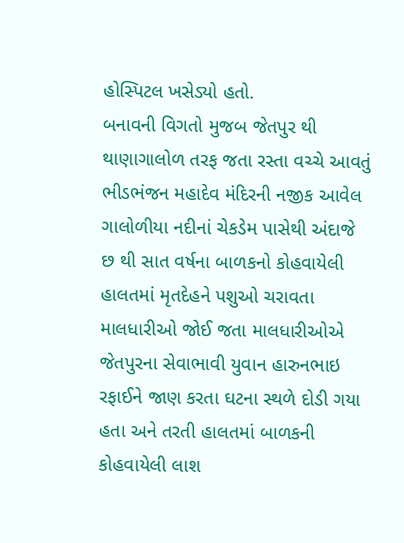હોસ્પિટલ ખસેડ્યો હતો.
બનાવની વિગતો મુજબ જેતપુર થી થાણાગાલોળ તરફ જતા રસ્તા વચ્ચે આવતું ભીડભંજન મહાદેવ મંદિરની નજીક આવેલ ગાલોળીયા નદીનાં ચેકડેમ પાસેથી અંદાજે છ થી સાત વર્ષના બાળકનો કોહવાયેલી હાલતમાં મૃતદેહને પશુઓ ચરાવતા માલધારીઓ જોઈ જતા માલધારીઓએ જેતપુરના સેવાભાવી યુવાન હારુનભાઇ રફાઈને જાણ કરતા ઘટના સ્થળે દોડી ગયા હતા અને તરતી હાલતમાં બાળકની કોહવાયેલી લાશ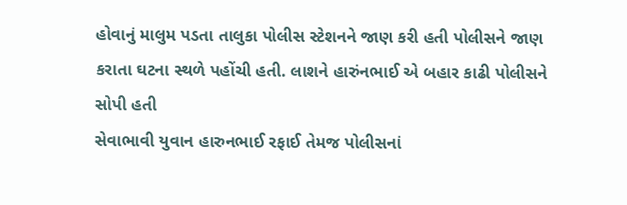હોવાનું માલુમ પડતા તાલુકા પોલીસ સ્ટેશનને જાણ કરી હતી પોલીસને જાણ કરાતા ઘટના સ્થળે પહોંચી હતી. લાશને હારુંનભાઈ એ બહાર કાઢી પોલીસને સોપી હતી
સેવાભાવી યુવાન હારુનભાઈ રફાઈ તેમજ પોલીસનાં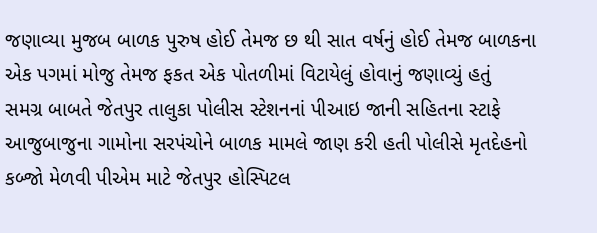જણાવ્યા મુજબ બાળક પુરુષ હોઈ તેમજ છ થી સાત વર્ષનું હોઈ તેમજ બાળકના એક પગમાં મોજુ તેમજ ફકત એક પોતળીમાં વિટાયેલું હોવાનું જણાવ્યું હતું
સમગ્ર બાબતે જેતપુર તાલુકા પોલીસ સ્ટેશનનાં પીઆઇ જાની સહિતના સ્ટાફે આજુબાજુના ગામોના સરપંચોને બાળક મામલે જાણ કરી હતી પોલીસે મૃતદેહનો કબ્જો મેળવી પીએમ માટે જેતપુર હોસ્પિટલ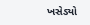ખસેડ્યો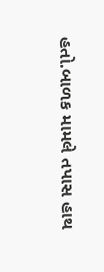હતો.બાળક મામલે તપાસ હાથ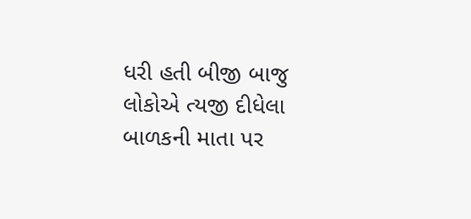ધરી હતી બીજી બાજુ લોકોએ ત્યજી દીધેલા બાળકની માતા પર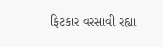ફિટકાર વરસાવી રહ્યા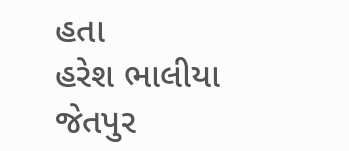હતા
હરેશ ભાલીયા જેતપુર